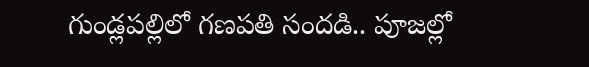గుండ్లపల్లిలో గణపతి సందడి.. పూజల్లో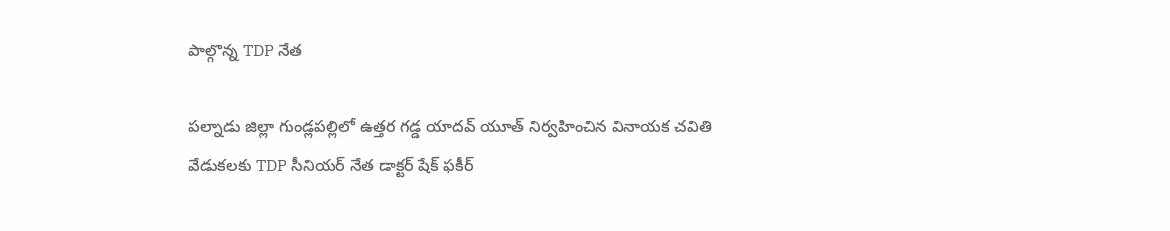పాల్గొన్న TDP నేత

పల్నాడు జిల్లా గుండ్లపల్లిలో ఉత్తర గడ్డ యాదవ్ యూత్ నిర్వహించిన వినాయక చవితి వేడుకలకు TDP సీనియర్ నేత డాక్టర్ షేక్ ఫకీర్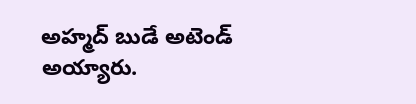అహ్మద్ బుడే అటెండ్ అయ్యారు.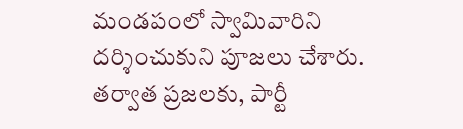మండపంలో స్వామివారిని దర్శించుకుని పూజలు చేశారు. తర్వాత ప్రజలకు, పార్టీ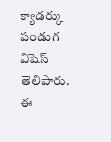క్యాడర్కు పండుగ విషెస్ తెలిపారు. ఈ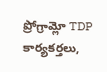ప్రోగ్రామ్లో TDP కార్యకర్తలు,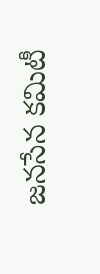జనసేన కమిటీ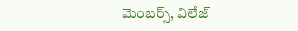మెంబర్స్, విలేజ్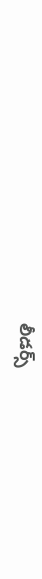లీడర్స్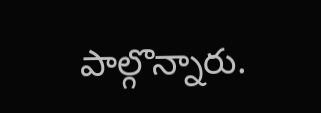పాల్గొన్నారు.